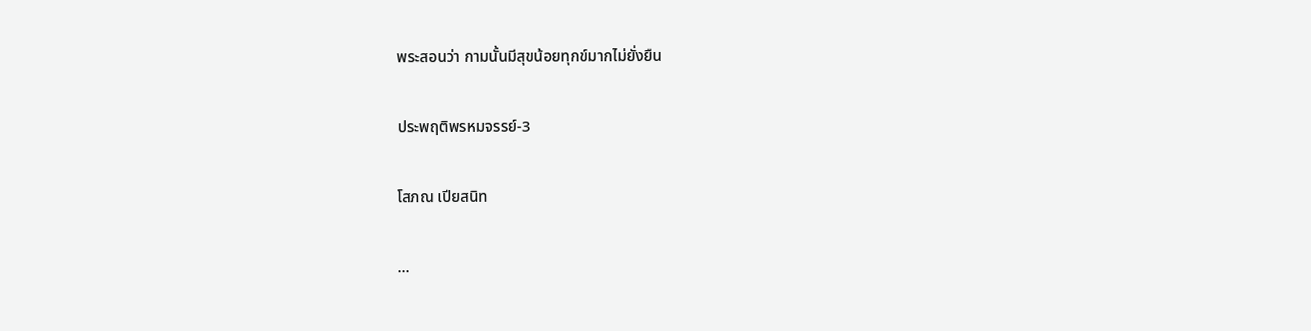พระสอนว่า กามนั้นมีสุขน้อยทุกข์มากไม่ยั่งยืน

ประพฤติพรหมจรรย์-3

โสภณ เปียสนิท

...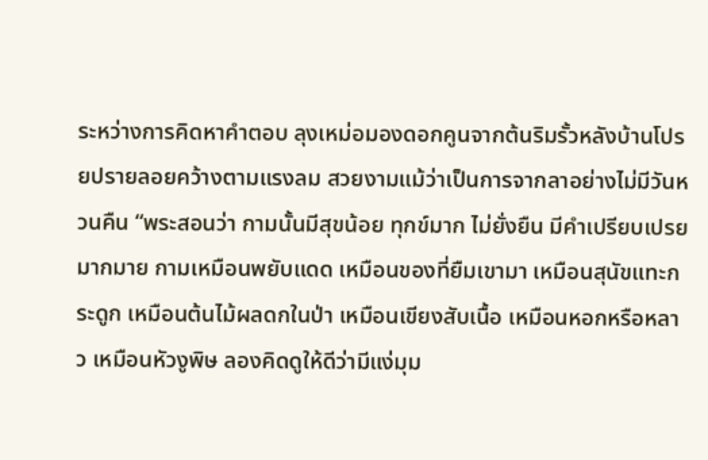ระหว่างการคิดหาคำตอบ ลุงเหม่อมองดอกคูนจากต้นริมรั้วหลังบ้านโปรยปรายลอยคว้างตามแรงลม สวยงามแม้ว่าเป็นการจากลาอย่างไม่มีวันหวนคืน “พระสอนว่า กามนั้นมีสุขน้อย ทุกข์มาก ไม่ยั่งยืน มีคำเปรียบเปรยมากมาย กามเหมือนพยับแดด เหมือนของที่ยืมเขามา เหมือนสุนัขแทะกระดูก เหมือนต้นไม้ผลดกในป่า เหมือนเขียงสับเนื้อ เหมือนหอกหรือหลาว เหมือนหัวงูพิษ ลองคิดดูให้ดีว่ามีแง่มุม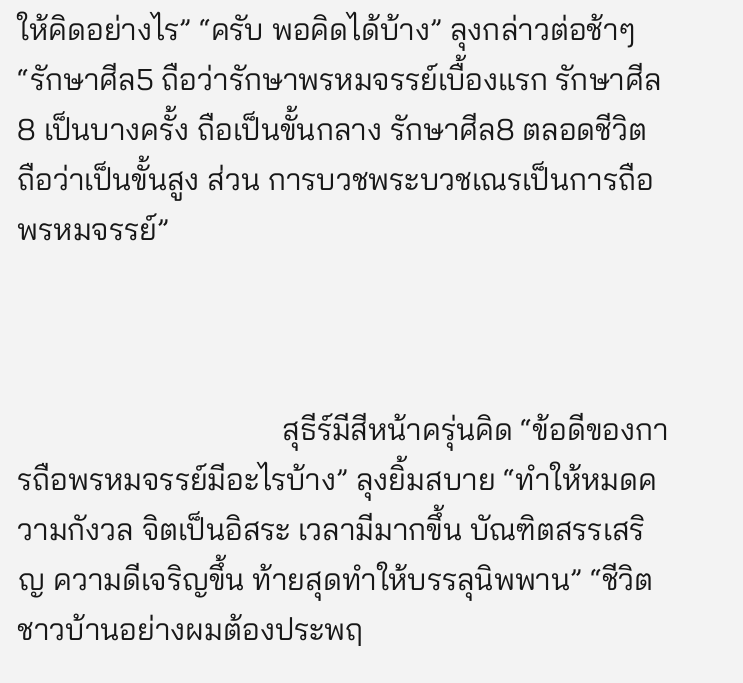ให้คิดอย่างไร” “ครับ พอคิดได้บ้าง” ลุงกล่าวต่อช้าๆ “รักษาศีล5 ถือว่ารักษาพรหมจรรย์เบื้องแรก รักษาศีล8 เป็นบางครั้ง ถือเป็นขั้นกลาง รักษาศีล8 ตลอดชีวิต ถือว่าเป็นขั้นสูง ส่วน การบวชพระบวชเณรเป็นการถือพรหมจรรย์”



                                  สุธีร์มีสีหน้าครุ่นคิด “ข้อดีของการถือพรหมจรรย์มีอะไรบ้าง” ลุงยิ้มสบาย “ทำให้หมดความกังวล จิตเป็นอิสระ เวลามีมากขึ้น บัณฑิตสรรเสริญ ความดีเจริญขึ้น ท้ายสุดทำให้บรรลุนิพพาน” “ชีวิตชาวบ้านอย่างผมต้องประพฤ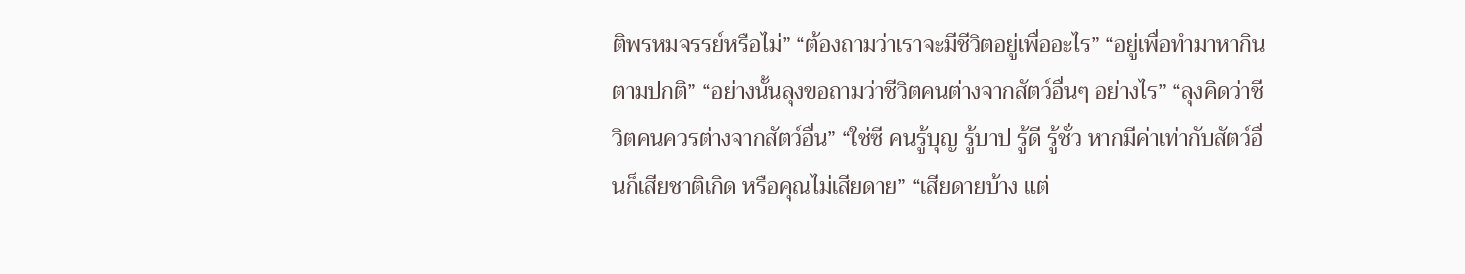ติพรหมจรรย์หรือไม่” “ต้องถามว่าเราจะมีชีวิตอยู่เพื่ออะไร” “อยู่เพื่อทำมาหากินตามปกติ” “อย่างนั้นลุงขอถามว่าชีวิตคนต่างจากสัตว์อื่นๆ อย่างไร” “ลุงคิดว่าชีวิตคนควรต่างจากสัตว์อื่น” “ใช่ซี คนรู้บุญ รู้บาป รู้ดี รู้ชั่ว หากมีค่าเท่ากับสัตว์อื่นก็เสียชาติเกิด หรือคุณไม่เสียดาย” “เสียดายบ้าง แต่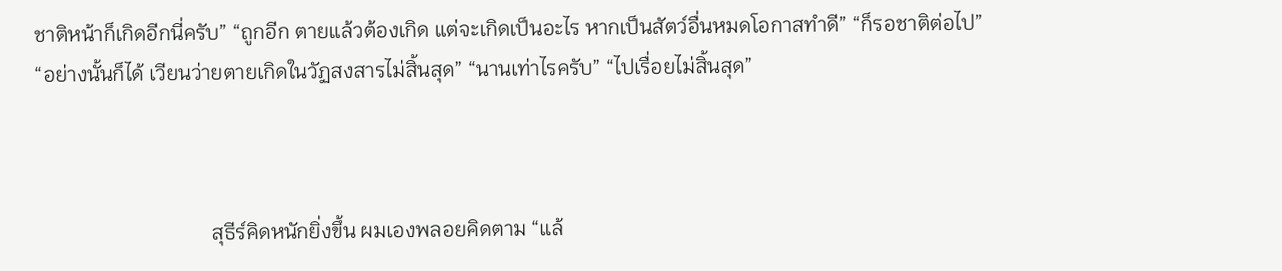ชาติหน้าก็เกิดอีกนี่ครับ” “ถูกอีก ตายแล้วต้องเกิด แต่จะเกิดเป็นอะไร หากเป็นสัตว์อื่นหมดโอกาสทำดี” “ก็รอชาติต่อไป” “อย่างนั้นก็ได้ เวียนว่ายตายเกิดในวัฏสงสารไม่สิ้นสุด” “นานเท่าไรครับ” “ไปเรื่อยไม่สิ้นสุด”



                                  สุธีร์คิดหนักยิ่งขึ้น ผมเองพลอยคิดตาม “แล้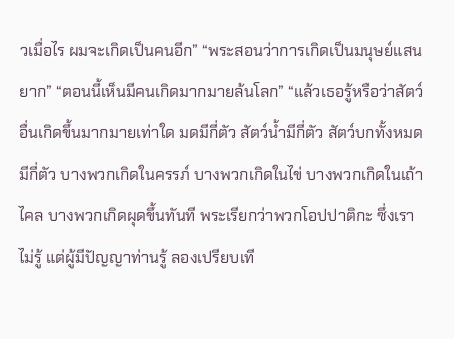วเมื่อไร ผมจะเกิดเป็นคนอีก” “พระสอนว่าการเกิดเป็นมนุษย์แสนยาก” “ตอนนี้เห็นมีคนเกิดมากมายล้นโลก” “แล้วเธอรู้หรือว่าสัตว์อื่นเกิดขึ้นมากมายเท่าใด มดมีกี่ตัว สัตว์น้ำมีกี่ตัว สัตว์บกทั้งหมดมีกี่ตัว บางพวกเกิดในครรภ์ บางพวกเกิดในไข่ บางพวกเกิดในเถ้าไคล บางพวกเกิดผุดขึ้นทันที พระเรียกว่าพวกโอปปาติกะ ซึ่งเราไม่รู้ แต่ผู้มีปัญญาท่านรู้ ลองเปรียบเที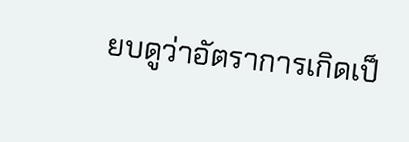ยบดูว่าอัตราการเกิดเป็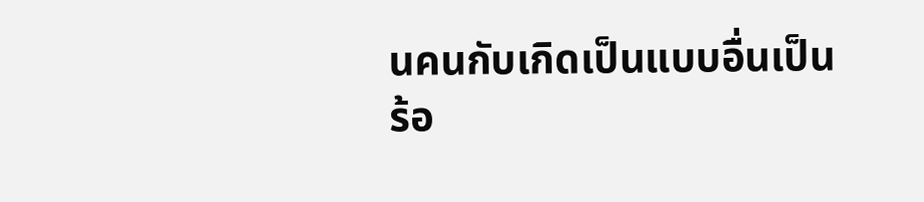นคนกับเกิดเป็นแบบอื่นเป็นร้อ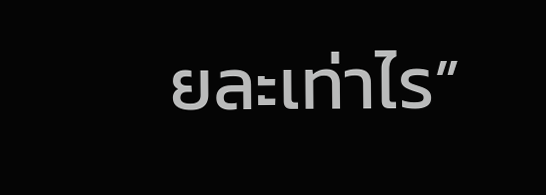ยละเท่าไร”